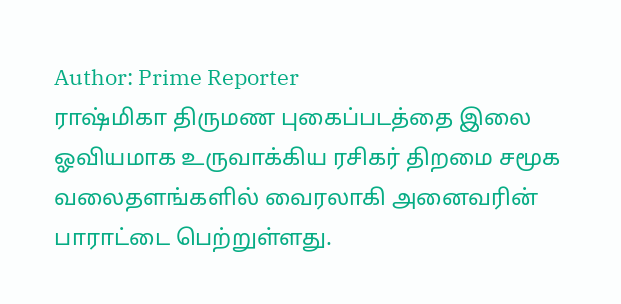Author: Prime Reporter
ராஷ்மிகா திருமண புகைப்படத்தை இலை ஓவியமாக உருவாக்கிய ரசிகர் திறமை சமூக வலைதளங்களில் வைரலாகி அனைவரின் பாராட்டை பெற்றுள்ளது.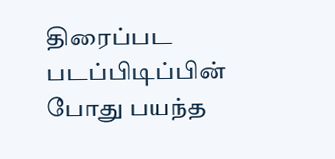திரைப்பட படப்பிடிப்பின் போது பயந்த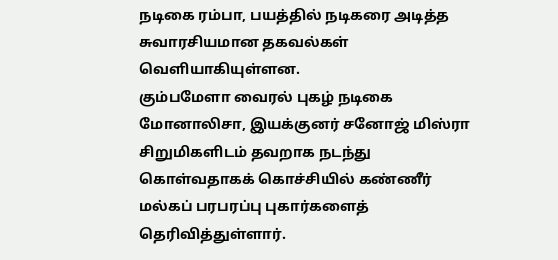நடிகை ரம்பா, பயத்தில் நடிகரை அடித்த சுவாரசியமான தகவல்கள் வெளியாகியுள்ளன.
கும்பமேளா வைரல் புகழ் நடிகை மோனாலிசா, இயக்குனர் சனோஜ் மிஸ்ரா சிறுமிகளிடம் தவறாக நடந்து கொள்வதாகக் கொச்சியில் கண்ணீர் மல்கப் பரபரப்பு புகார்களைத் தெரிவித்துள்ளார்.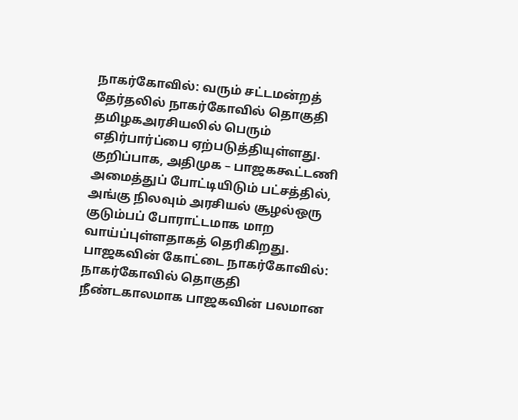நாகர்கோவில்: வரும் சட்டமன்றத் தேர்தலில் நாகர்கோவில் தொகுதி தமிழகஅரசியலில் பெரும் எதிர்பார்ப்பை ஏற்படுத்தியுள்ளது. குறிப்பாக, அதிமுக – பாஜககூட்டணி அமைத்துப் போட்டியிடும் பட்சத்தில், அங்கு நிலவும் அரசியல் சூழல்ஒரு குடும்பப் போராட்டமாக மாற வாய்ப்புள்ளதாகத் தெரிகிறது. பாஜகவின் கோட்டை நாகர்கோவில்: நாகர்கோவில் தொகுதி நீண்டகாலமாக பாஜகவின் பலமான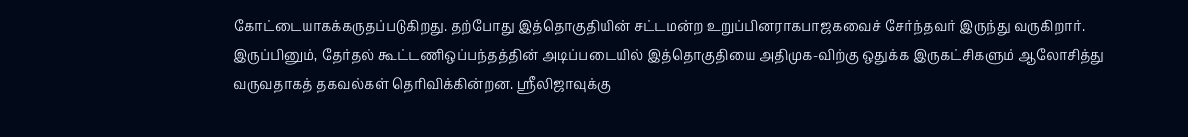கோட்டையாகக்கருதப்படுகிறது. தற்போது இத்தொகுதியின் சட்டமன்ற உறுப்பினராகபாஜகவைச் சேர்ந்தவர் இருந்து வருகிறார். இருப்பினும், தேர்தல் கூட்டணிஒப்பந்தத்தின் அடிப்படையில் இத்தொகுதியை அதிமுக-விற்கு ஒதுக்க இருகட்சிகளும் ஆலோசித்து வருவதாகத் தகவல்கள் தெரிவிக்கின்றன. ஸ்ரீலிஜாவுக்கு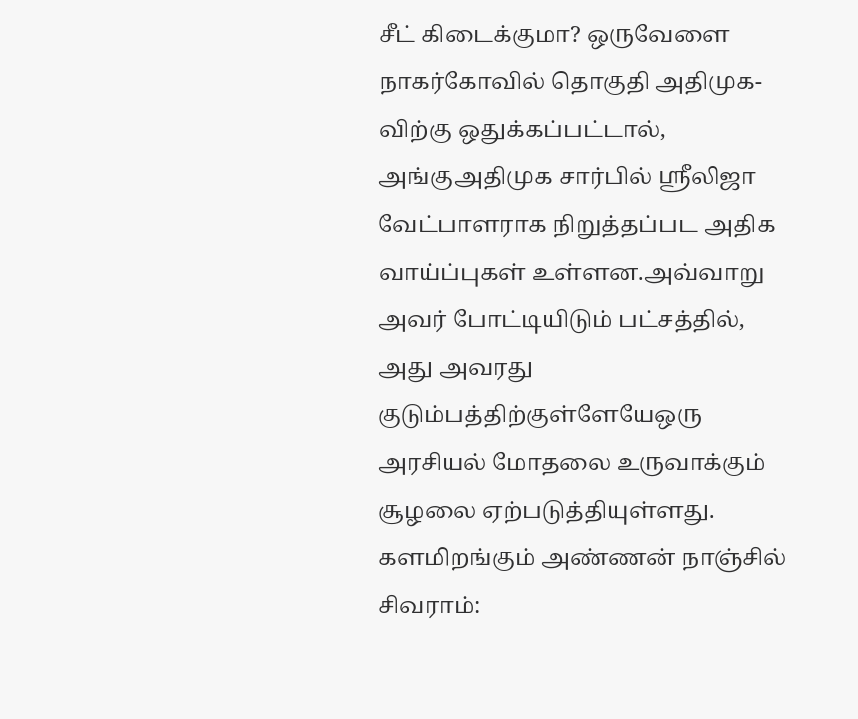சீட் கிடைக்குமா? ஒருவேளை நாகர்கோவில் தொகுதி அதிமுக-விற்கு ஒதுக்கப்பட்டால், அங்குஅதிமுக சார்பில் ஸ்ரீலிஜா வேட்பாளராக நிறுத்தப்பட அதிக வாய்ப்புகள் உள்ளன.அவ்வாறு அவர் போட்டியிடும் பட்சத்தில், அது அவரது குடும்பத்திற்குள்ளேயேஒரு அரசியல் மோதலை உருவாக்கும் சூழலை ஏற்படுத்தியுள்ளது. களமிறங்கும் அண்ணன் நாஞ்சில் சிவராம்: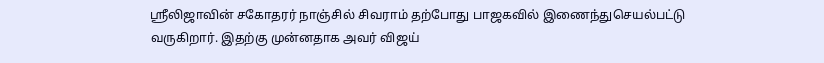ஸ்ரீலிஜாவின் சகோதரர் நாஞ்சில் சிவராம் தற்போது பாஜகவில் இணைந்துசெயல்பட்டு வருகிறார். இதற்கு முன்னதாக அவர் விஜய்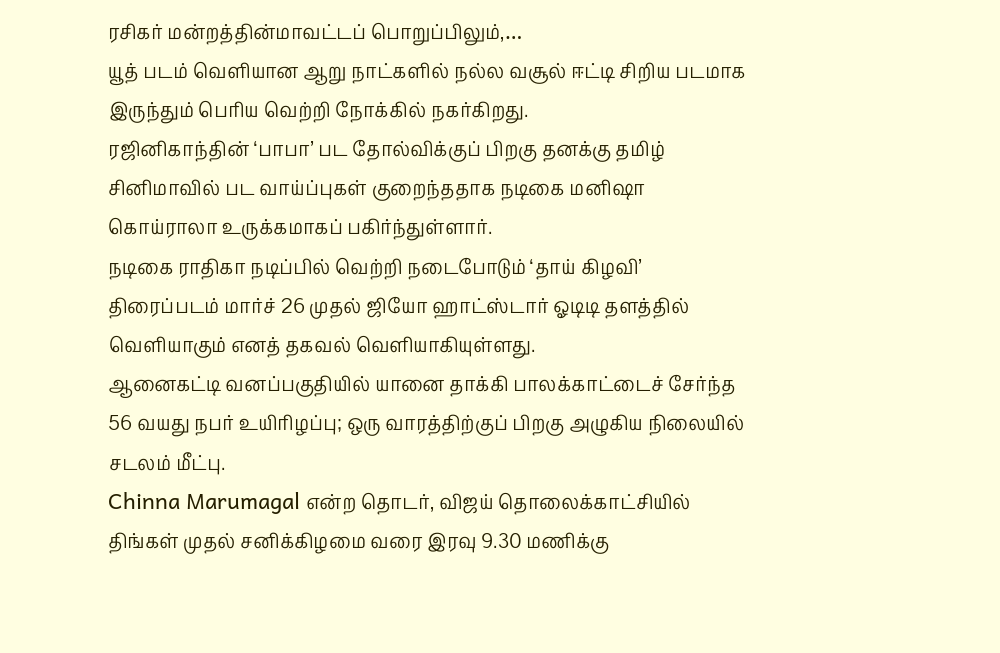ரசிகர் மன்றத்தின்மாவட்டப் பொறுப்பிலும்,…
யூத் படம் வெளியான ஆறு நாட்களில் நல்ல வசூல் ஈட்டி சிறிய படமாக இருந்தும் பெரிய வெற்றி நோக்கில் நகர்கிறது.
ரஜினிகாந்தின் ‘பாபா’ பட தோல்விக்குப் பிறகு தனக்கு தமிழ் சினிமாவில் பட வாய்ப்புகள் குறைந்ததாக நடிகை மனிஷா கொய்ராலா உருக்கமாகப் பகிர்ந்துள்ளார்.
நடிகை ராதிகா நடிப்பில் வெற்றி நடைபோடும் ‘தாய் கிழவி’ திரைப்படம் மார்ச் 26 முதல் ஜியோ ஹாட்ஸ்டார் ஓடிடி தளத்தில் வெளியாகும் எனத் தகவல் வெளியாகியுள்ளது.
ஆனைகட்டி வனப்பகுதியில் யானை தாக்கி பாலக்காட்டைச் சேர்ந்த 56 வயது நபர் உயிரிழப்பு; ஒரு வாரத்திற்குப் பிறகு அழுகிய நிலையில் சடலம் மீட்பு.
Chinna Marumagal என்ற தொடர், விஜய் தொலைக்காட்சியில் திங்கள் முதல் சனிக்கிழமை வரை இரவு 9.30 மணிக்கு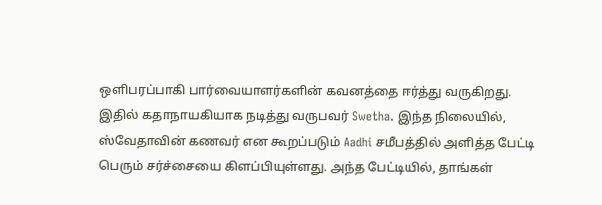ஒளிபரப்பாகி பார்வையாளர்களின் கவனத்தை ஈர்த்து வருகிறது. இதில் கதாநாயகியாக நடித்து வருபவர் Swetha. இந்த நிலையில், ஸ்வேதாவின் கணவர் என கூறப்படும் Aadhi சமீபத்தில் அளித்த பேட்டி பெரும் சர்ச்சையை கிளப்பியுள்ளது. அந்த பேட்டியில், தாங்கள்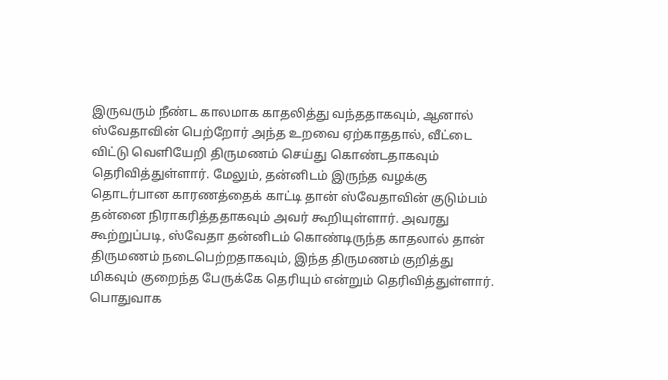இருவரும் நீண்ட காலமாக காதலித்து வந்ததாகவும், ஆனால் ஸ்வேதாவின் பெற்றோர் அந்த உறவை ஏற்காததால், வீட்டை விட்டு வெளியேறி திருமணம் செய்து கொண்டதாகவும் தெரிவித்துள்ளார். மேலும், தன்னிடம் இருந்த வழக்கு தொடர்பான காரணத்தைக் காட்டி தான் ஸ்வேதாவின் குடும்பம் தன்னை நிராகரித்ததாகவும் அவர் கூறியுள்ளார். அவரது கூற்றுப்படி, ஸ்வேதா தன்னிடம் கொண்டிருந்த காதலால் தான் திருமணம் நடைபெற்றதாகவும், இந்த திருமணம் குறித்து மிகவும் குறைந்த பேருக்கே தெரியும் என்றும் தெரிவித்துள்ளார். பொதுவாக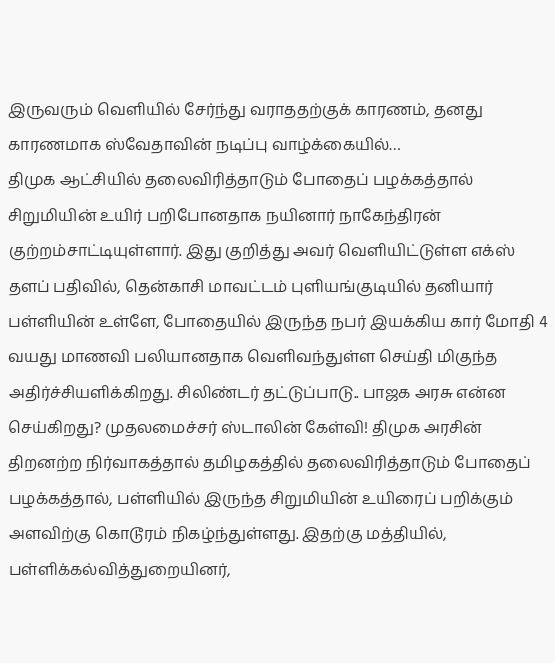இருவரும் வெளியில் சேர்ந்து வராததற்குக் காரணம், தனது காரணமாக ஸ்வேதாவின் நடிப்பு வாழ்க்கையில்…
திமுக ஆட்சியில் தலைவிரித்தாடும் போதைப் பழக்கத்தால் சிறுமியின் உயிர் பறிபோனதாக நயினார் நாகேந்திரன் குற்றம்சாட்டியுள்ளார். இது குறித்து அவர் வெளியிட்டுள்ள எக்ஸ் தளப் பதிவில், தென்காசி மாவட்டம் புளியங்குடியில் தனியார் பள்ளியின் உள்ளே, போதையில் இருந்த நபர் இயக்கிய கார் மோதி 4 வயது மாணவி பலியானதாக வெளிவந்துள்ள செய்தி மிகுந்த அதிர்ச்சியளிக்கிறது. சிலிண்டர் தட்டுப்பாடு.. பாஜக அரசு என்ன செய்கிறது? முதலமைச்சர் ஸ்டாலின் கேள்வி! திமுக அரசின் திறனற்ற நிர்வாகத்தால் தமிழகத்தில் தலைவிரித்தாடும் போதைப் பழக்கத்தால், பள்ளியில் இருந்த சிறுமியின் உயிரைப் பறிக்கும் அளவிற்கு கொடூரம் நிகழ்ந்துள்ளது. இதற்கு மத்தியில், பள்ளிக்கல்வித்துறையினர்,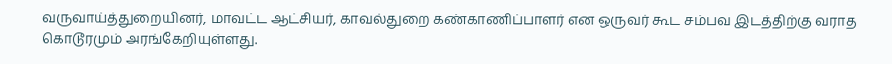வருவாய்த்துறையினர், மாவட்ட ஆட்சியர், காவல்துறை கண்காணிப்பாளர் என ஒருவர் கூட சம்பவ இடத்திற்கு வராத கொடூரமும் அரங்கேறியுள்ளது.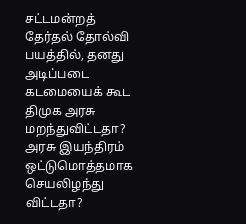சட்டமன்றத் தேர்தல் தோல்வி பயத்தில், தனது அடிப்படை கடமையைக் கூட திமுக அரசு மறந்துவிட்டதா? அரசு இயந்திரம் ஒட்டுமொத்தமாக செயலிழந்து விட்டதா?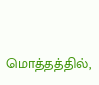மொத்தத்தில்,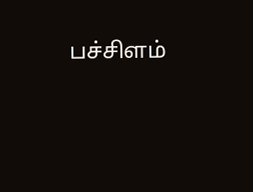பச்சிளம்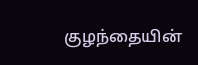குழந்தையின்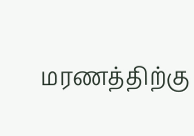மரணத்திற்கு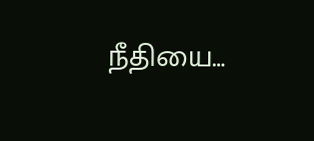நீதியை…